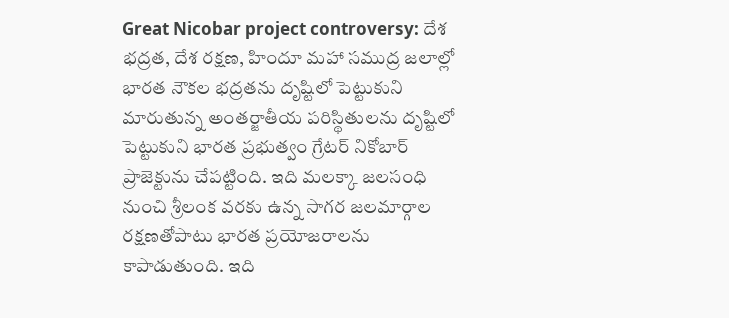Great Nicobar project controversy: దేశ భద్రత, దేశ రక్షణ, హిందూ మహా సముద్ర జలాల్లో భారత నౌకల భద్రతను దృష్టిలో పెట్టుకుని మారుతున్న అంతర్జాతీయ పరిస్థితులను దృష్టిలో పెట్టుకుని భారత ప్రభుత్వం గ్రేటర్ నికోబార్ ప్రాజెక్టును చేపట్టింది. ఇది మలక్కా జలసంధి నుంచి శ్రీలంక వరకు ఉన్న సాగర జలమార్గాల రక్షణతోపాటు భారత ప్రయోజరాలను కాపాడుతుంది. ఇది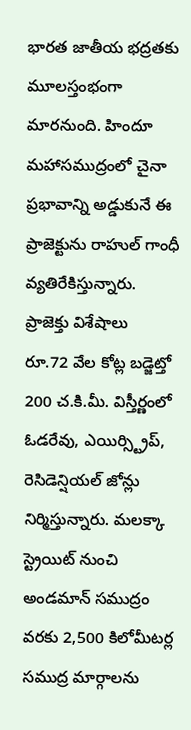భారత జాతీయ భద్రతకు మూలస్తంభంగా మారనుంది. హిందూ మహాసముద్రంలో చైనా ప్రభావాన్ని అడ్డుకునే ఈ ప్రాజెక్టును రాహుల్ గాంధీ వ్యతిరేకిస్తున్నారు.
ప్రాజెక్తు విశేషాలు
రూ.72 వేల కోట్ల బడ్జెట్తో 200 చ.కి.మీ. విస్తీర్ణంలో ఓడరేవు, ఎయిర్స్ట్రిప్, రెసిడెన్షియల్ జోన్లు నిర్మిస్తున్నారు. మలక్కా స్ట్రెయిట్ నుంచి అండమాన్ సముద్రం వరకు 2,500 కిలోమీటర్ల సముద్ర మార్గాలను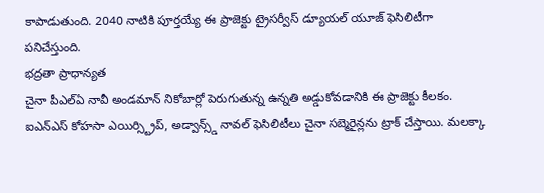కాపాడుతుంది. 2040 నాటికి పూర్తయ్యే ఈ ప్రాజెక్టు ట్రైసర్వీస్ డ్యూయల్ యూజ్ ఫెసిలిటీగా పనిచేస్తుంది.
భద్రతా ప్రాధాన్యత
చైనా పీఎల్ఏ నావీ అండమాన్ నికోబార్లో పెరుగుతున్న ఉన్నతి అడ్డుకోవడానికి ఈ ప్రాజెక్టు కీలకం. ఐఎన్ఎస్ కోహసా ఎయిర్స్ట్రిప్, అడ్వాన్స్డ్ నావల్ ఫెసిలిటీలు చైనా సబ్మెరైన్లను ట్రాక్ చేస్తాయి. మలక్కా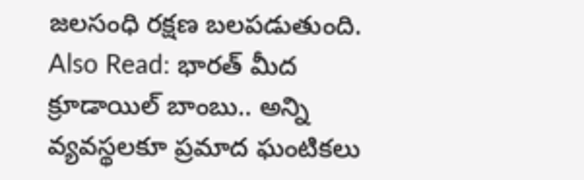జలసంధి రక్షణ బలపడుతుంది.
Also Read: భారత్ మీద క్రూడాయిల్ బాంబు.. అన్ని వ్యవస్థలకూ ప్రమాద ఘంటికలు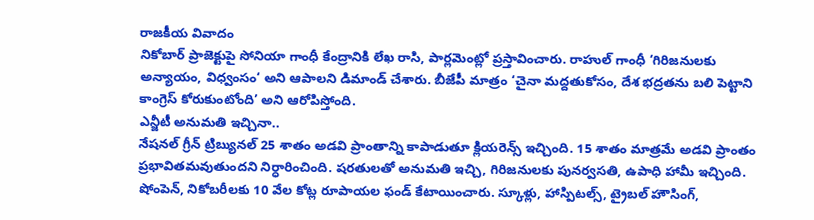రాజకీయ వివాదం
నికోబార్ ప్రాజెక్టుపై సోనియా గాంధీ కేంద్రానికి లేఖ రాసి, పార్లమెంట్లో ప్రస్తావించారు. రాహుల్ గాంధీ ‘గిరిజనులకు అన్యాయం, విధ్వంసం‘ అని ఆపాలని డిమాండ్ చేశారు. బీజేపీ మాత్రం ‘చైనా మద్దతుకోసం, దేశ భద్రతను బలి పెట్టాని కాంగ్రెస్ కోరుకుంటోంది’ అని ఆరోపిస్తోంది.
ఎన్జీటీ అనుమతి ఇచ్చినా..
నేషనల్ గ్రీన్ ట్రిబ్యునల్ 25 శాతం అడవి ప్రాంతాన్ని కాపాడుతూ క్లియరెన్స్ ఇచ్చింది. 15 శాతం మాత్రమే అడవి ప్రాంతం ప్రభావితమవుతుందని నిర్ధారించింది. షరతులతో అనుమతి ఇచ్చి, గిరిజనులకు పునర్వసతి, ఉపాధి హామీ ఇచ్చింది. షోంపెన్, నికోబరీలకు 10 వేల కోట్ల రూపాయల ఫండ్ కేటాయించారు. స్కూళ్లు, హాస్పిటల్స్, ట్రైబల్ హౌసింగ్,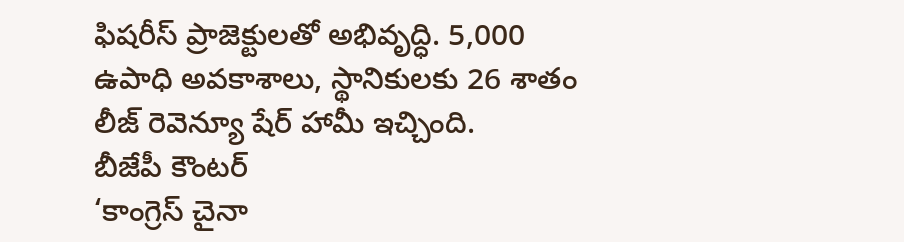ఫిషరీస్ ప్రాజెక్టులతో అభివృద్ధి. 5,000 ఉపాధి అవకాశాలు, స్థానికులకు 26 శాతం లీజ్ రెవెన్యూ షేర్ హామీ ఇచ్చింది.
బీజేపీ కౌంటర్
‘కాంగ్రెస్ చైనా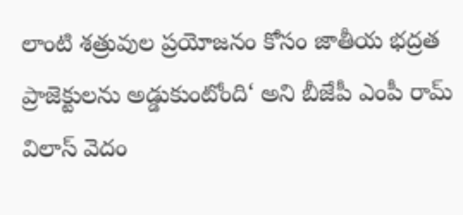లాంటి శత్రువుల ప్రయోజనం కోసం జాతీయ భద్రత ప్రాజెక్టులను అడ్డుకుంటోంది‘ అని బీజేపీ ఎంపీ రామ్ విలాస్ వెదం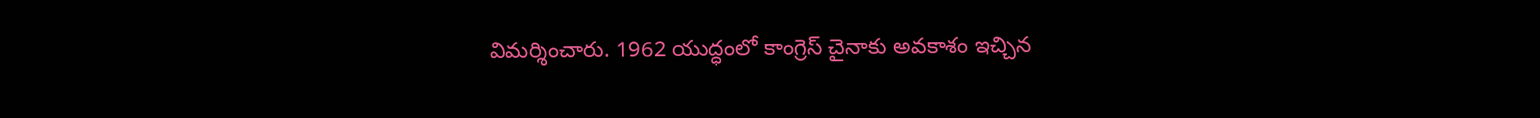విమర్శించారు. 1962 యుద్ధంలో కాంగ్రెస్ చైనాకు అవకాశం ఇచ్చిన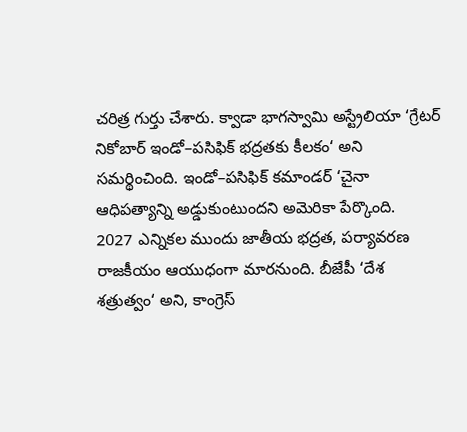చరిత్ర గుర్తు చేశారు. క్వాడా భాగస్వామి అస్ట్రేలియా ‘గ్రేటర్ నికోబార్ ఇండో–పసిఫిక్ భద్రతకు కీలకం‘ అని సమర్థించింది. ఇండో–పసిఫిక్ కమాండర్ ‘చైనా ఆధిపత్యాన్ని అడ్డుకుంటుందని అమెరికా పేర్కొంది.
2027 ఎన్నికల ముందు జాతీయ భద్రత, పర్యావరణ రాజకీయం ఆయుధంగా మారనుంది. బీజేపీ ‘దేశ శత్రుత్వం‘ అని, కాంగ్రెస్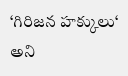‘గిరిజన హక్కులు‘ అని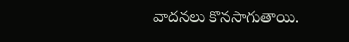వాదనలు కొనసాగుతాయి.